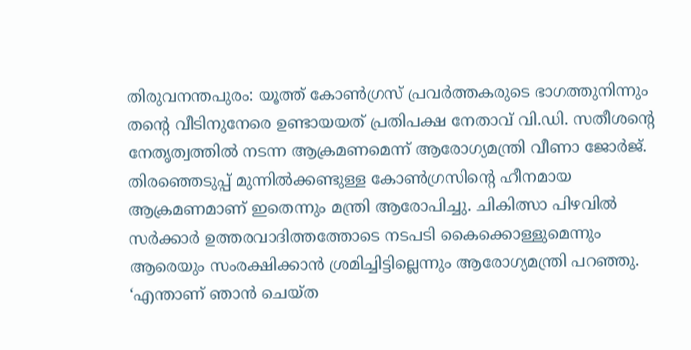തിരുവനന്തപുരം: യൂത്ത് കോൺഗ്രസ് പ്രവർത്തകരുടെ ഭാഗത്തുനിന്നും തന്റെ വീടിനുനേരെ ഉണ്ടായയത് പ്രതിപക്ഷ നേതാവ് വി.ഡി. സതീശന്റെ നേതൃത്വത്തിൽ നടന്ന ആക്രമണമെന്ന് ആരോഗ്യമന്ത്രി വീണാ ജോർജ്. തിരഞ്ഞെടുപ്പ് മുന്നിൽക്കണ്ടുള്ള കോൺഗ്രസിന്റെ ഹീനമായ ആക്രമണമാണ് ഇതെന്നും മന്ത്രി ആരോപിച്ചു. ചികിത്സാ പിഴവിൽ സർക്കാർ ഉത്തരവാദിത്തത്തോടെ നടപടി കൈക്കൊള്ളുമെന്നും ആരെയും സംരക്ഷിക്കാൻ ശ്രമിച്ചിട്ടില്ലെന്നും ആരോഗ്യമന്ത്രി പറഞ്ഞു.
‘എന്താണ് ഞാൻ ചെയ്ത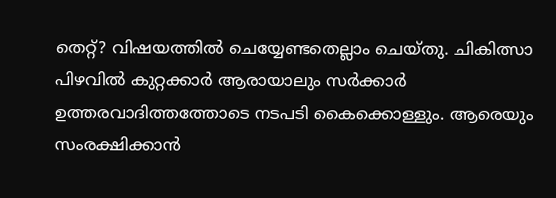തെറ്റ്? വിഷയത്തിൽ ചെയ്യേണ്ടതെല്ലാം ചെയ്തു. ചികിത്സാ പിഴവിൽ കുറ്റക്കാർ ആരായാലും സർക്കാർ ഉത്തരവാദിത്തത്തോടെ നടപടി കൈക്കൊള്ളും. ആരെയും സംരക്ഷിക്കാൻ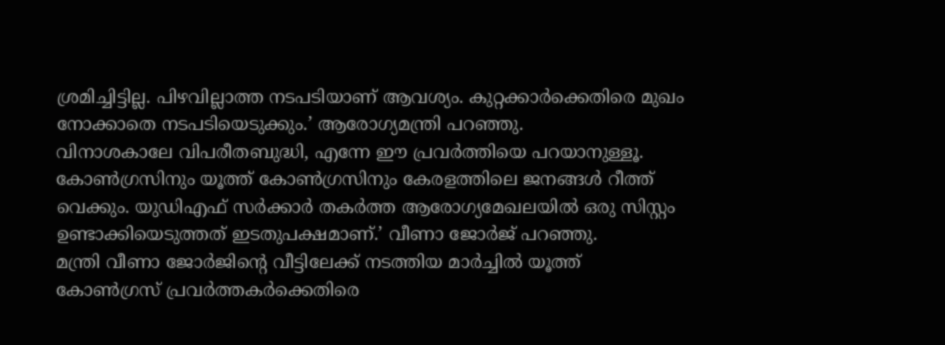ശ്രമിച്ചിട്ടില്ല. പിഴവില്ലാത്ത നടപടിയാണ് ആവശ്യം. കുറ്റക്കാർക്കെതിരെ മുഖം നോക്കാതെ നടപടിയെടുക്കും.’ ആരോഗ്യമന്ത്രി പറഞ്ഞു.
വിനാശകാലേ വിപരീതബുദ്ധി, എന്നേ ഈ പ്രവർത്തിയെ പറയാനുള്ളൂ. കോൺഗ്രസിനും യൂത്ത് കോൺഗ്രസിനും കേരളത്തിലെ ജനങ്ങൾ റീത്ത് വെക്കും. യുഡിഎഫ് സർക്കാർ തകർത്ത ആരോഗ്യമേഖലയിൽ ഒരു സിസ്റ്റം ഉണ്ടാക്കിയെടുത്തത് ഇടതുപക്ഷമാണ്.’ വീണാ ജോർജ് പറഞ്ഞു.
മന്ത്രി വീണാ ജോർജിന്റെ വീട്ടിലേക്ക് നടത്തിയ മാർച്ചിൽ യൂത്ത് കോൺഗ്രസ് പ്രവർത്തകർക്കെതിരെ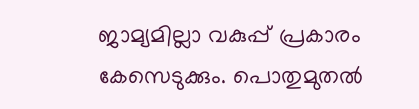ജാമ്യമില്ലാ വകുപ്പ് പ്രകാരം കേസെടുക്കും. പൊതുമുതൽ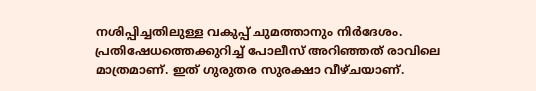നശിപ്പിച്ചതിലുള്ള വകുപ്പ് ചുമത്താനും നിർദേശം. പ്രതിഷേധത്തെക്കുറിച്ച് പോലീസ് അറിഞ്ഞത് രാവിലെ മാത്രമാണ്. ഇത് ഗുരുതര സുരക്ഷാ വീഴ്ചയാണ്.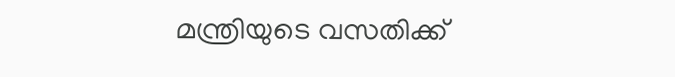മന്ത്രിയുടെ വസതിക്ക്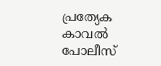പ്രത്യേക കാവൽ പോലീസ്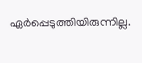ഏർപ്പെടുത്തിയിരുന്നില്ല.